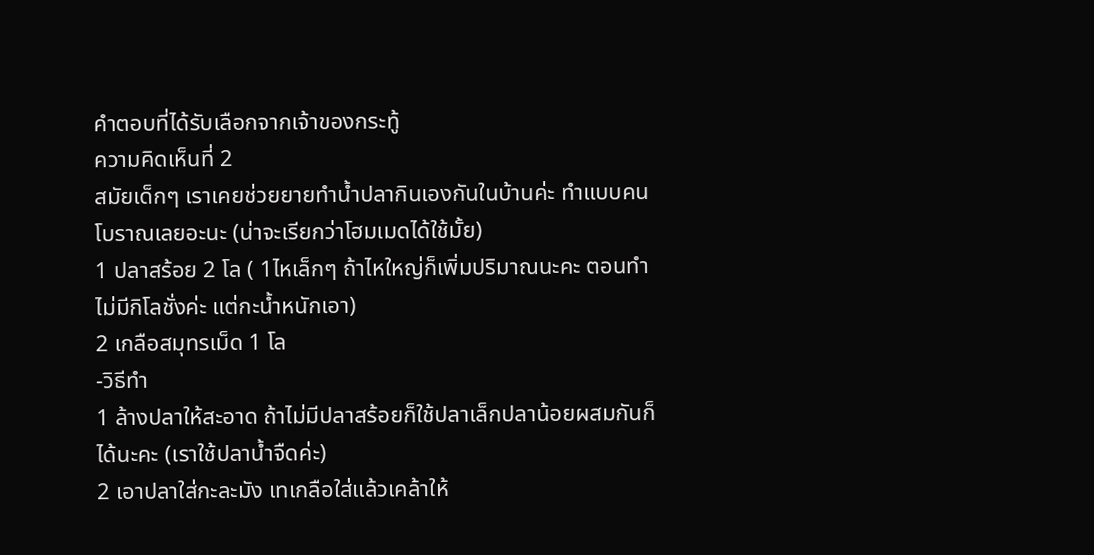คำตอบที่ได้รับเลือกจากเจ้าของกระทู้
ความคิดเห็นที่ 2
สมัยเด็กๆ เราเคยช่วยยายทำน้ำปลากินเองกันในบ้านค่ะ ทำแบบคนโบราณเลยอะนะ (น่าจะเรียกว่าโฮมเมดได้ใช้มั้ย)
1 ปลาสร้อย 2 โล ( 1ไหเล็กๆ ถ้าไหใหญ่ก็เพิ่มปริมาณนะคะ ตอนทำไม่มีกิโลชั่งค่ะ แต่กะน้ำหนักเอา)
2 เกลือสมุทรเม็ด 1 โล
-วิธีทำ
1 ล้างปลาให้สะอาด ถ้าไม่มีปลาสร้อยก็ใช้ปลาเล็กปลาน้อยผสมกันก็ได้นะคะ (เราใช้ปลาน้ำจืดค่ะ)
2 เอาปลาใส่กะละมัง เทเกลือใส่แล้วเคล้าให้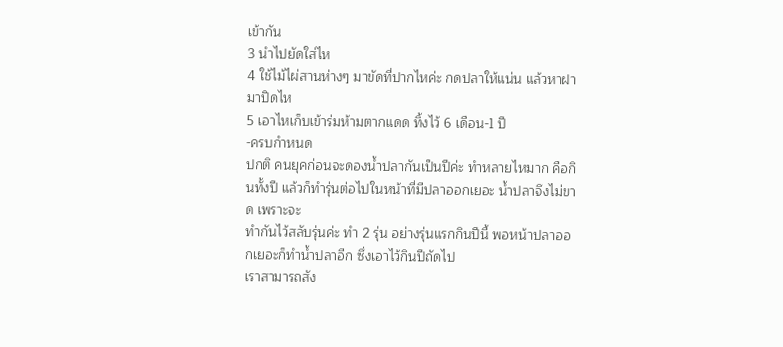เข้ากัน
3 นำไปยัดใส่ไห
4 ใช้ไม้ไผ่สานห่างๆ มาขัดที่ปากไหค่ะ กดปลาให้แน่น แล้วหาฝามาปิดไห
5 เอาไหเก็บเข้าร่มห้ามตากแดด ทิ้งไว้ 6 เดือน-1 ปี
-ครบกำหนด
ปกติ คนยุคก่อนจะดองน้ำปลากันเป็นปีค่ะ ทำหลายไหมาก คือกินทั้งปี แล้วก็ทำรุ่นต่อไปในหน้าที่มีปลาออกเยอะ น้ำปลาจึงไม่ขาด เพราะจะ
ทำกันไว้สลับรุ่นค่ะ ทำ 2 รุ่น อย่างรุ่นแรกกินปีนี้ พอหน้าปลาออกเยอะก็ทำน้ำปลาอีก ซึ่งเอาไว้กินปีถัดไป
เราสามารถสัง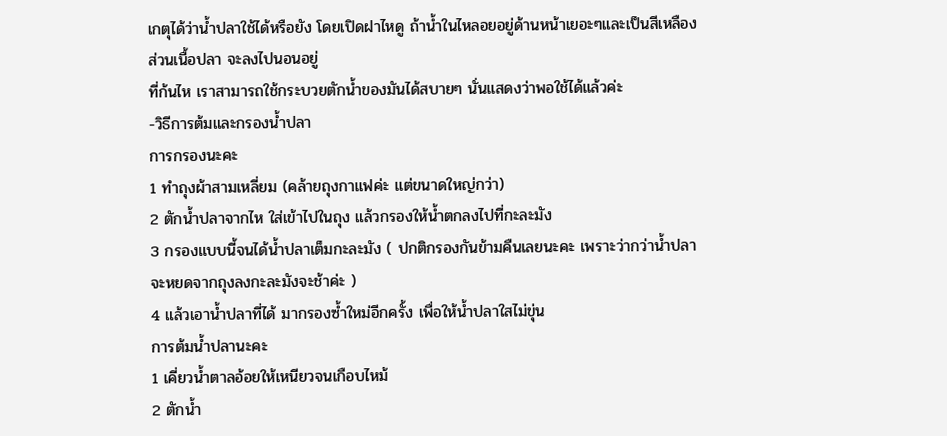เกตุได้ว่าน้ำปลาใช้ได้หรือยัง โดยเปิดฝาไหดู ถ้าน้ำในไหลอยอยู่ด้านหน้าเยอะๆและเป็นสีเหลือง ส่วนเนื้อปลา จะลงไปนอนอยู่
ที่ก้นไห เราสามารถใช้กระบวยตักน้ำของมันได้สบายๆ นั่นแสดงว่าพอใช้ได้แล้วค่ะ
-วิธีการต้มและกรองน้ำปลา
การกรองนะคะ
1 ทำถุงผ้าสามเหลี่ยม (คล้ายถุงกาแฟค่ะ แต่ขนาดใหญ่กว่า)
2 ตักน้ำปลาจากไห ใส่เข้าไปในถุง แล้วกรองให้น้ำตกลงไปที่กะละมัง
3 กรองแบบนี้จนได้น้ำปลาเต็มกะละมัง ( ปกติกรองกันข้ามคืนเลยนะคะ เพราะว่ากว่าน้ำปลาจะหยดจากถุงลงกะละมังจะช้าค่ะ )
4 แล้วเอาน้ำปลาที่ได้ มากรองซ้ำใหม่อีกครั้ง เพื่อให้น้ำปลาใสไม่ขุ่น
การต้มน้ำปลานะคะ
1 เคี่ยวน้ำตาลอ้อยให้เหนียวจนเกือบไหม้
2 ตักน้ำ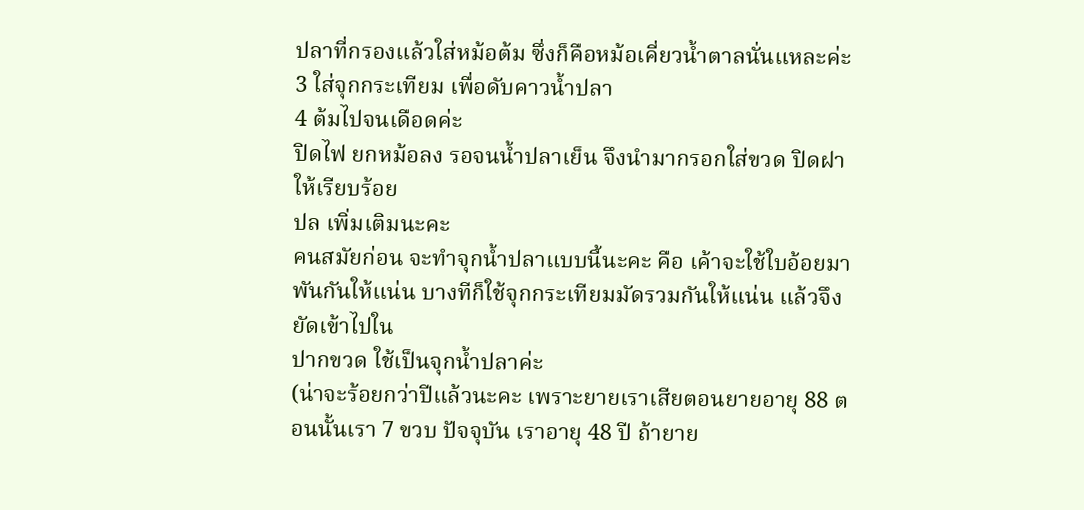ปลาที่กรองแล้วใส่หม้อต้ม ซึ่งก็คือหม้อเคี่ยวน้ำตาลนั่นแหละค่ะ
3 ใส่จุกกระเทียม เพื่อดับคาวน้ำปลา
4 ต้มไปจนเดือดค่ะ
ปิดไฟ ยกหม้อลง รอจนน้ำปลาเย็น จึงนำมากรอกใส่ขวด ปิดฝาให้เรียบร้อย
ปล เพิ่มเติมนะคะ
คนสมัยก่อน จะทำจุกน้ำปลาแบบนี้นะคะ คือ เค้าจะใช้ใบอ้อยมาพันกันให้แน่น บางทีก็ใช้จุกกระเทียมมัดรวมกันให้แน่น แล้วจึงยัดเข้าไปใน
ปากขวด ใช้เป็นจุกน้ำปลาค่ะ
(น่าจะร้อยกว่าปีแล้วนะคะ เพราะยายเราเสียตอนยายอายุ 88 ตอนนั้นเรา 7 ขวบ ปัจจุบัน เราอายุ 48 ปี ถ้ายาย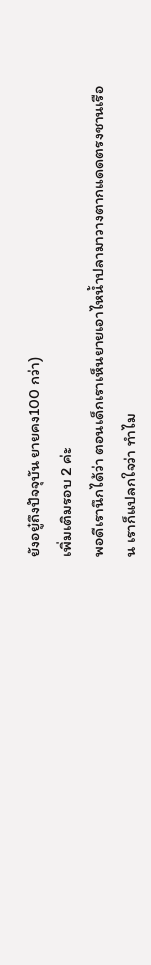ยังอยู๋ถึงปัจจุบัน ยายคง100 กว่า)
เพิ่มเติมรอบ 2 ค่ะ
พอดีเรานึกได้ว่า ตอนเด็กเราเห็นยายเอาไหน้ำปลามาวางตากแดดตรงชานเรือน เราก็แปลกใจว่า ทำไม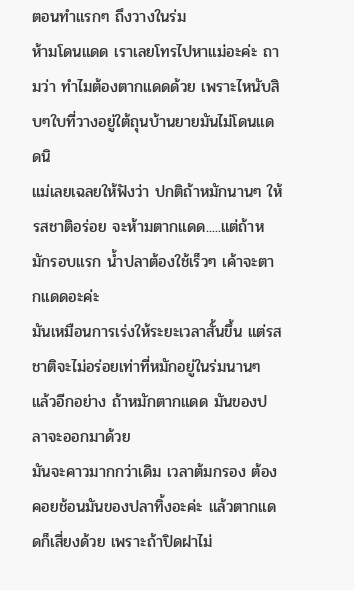ตอนทำแรกๆ ถึงวางในร่ม
ห้ามโดนแดด เราเลยโทรไปหาแม่อะค่ะ ถามว่า ทำไมต้องตากแดดด้วย เพราะไหนับสิบๆใบที่วางอยู่ใต้ถุนบ้านยายมันไม่โดนแดดนิ
แม่เลยเฉลยให้ฟังว่า ปกติถ้าหมักนานๆ ให้รสชาติอร่อย จะห้ามตากแดด.....แต่ถ้าหมักรอบแรก น้ำปลาต้องใช้เร็วๆ เค้าจะตากแดดอะค่ะ
มันเหมือนการเร่งให้ระยะเวลาสั้นขึ้น แต่รสชาติจะไม่อร่อยเท่าที่หมักอยู่ในร่มนานๆ แล้วอีกอย่าง ถ้าหมักตากแดด มันของปลาจะออกมาด้วย
มันจะคาวมากกว่าเดิม เวลาต้มกรอง ต้องคอยช้อนมันของปลาทิ้งอะค่ะ แล้วตากแดดก็เสี่ยงด้วย เพราะถ้าปิดฝาไม่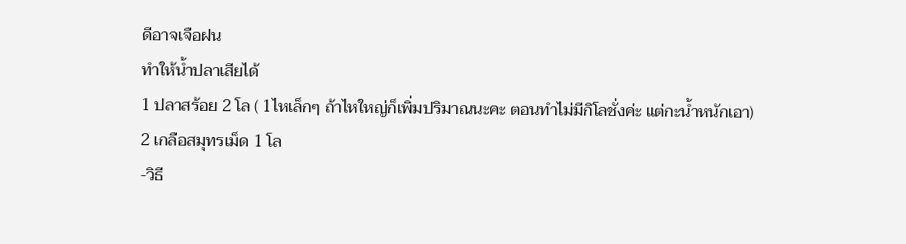ดีอาจเจือฝน
ทำให้น้ำปลาเสียได้
1 ปลาสร้อย 2 โล ( 1ไหเล็กๆ ถ้าไหใหญ่ก็เพิ่มปริมาณนะคะ ตอนทำไม่มีกิโลชั่งค่ะ แต่กะน้ำหนักเอา)
2 เกลือสมุทรเม็ด 1 โล
-วิธี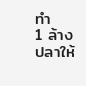ทำ
1 ล้างปลาให้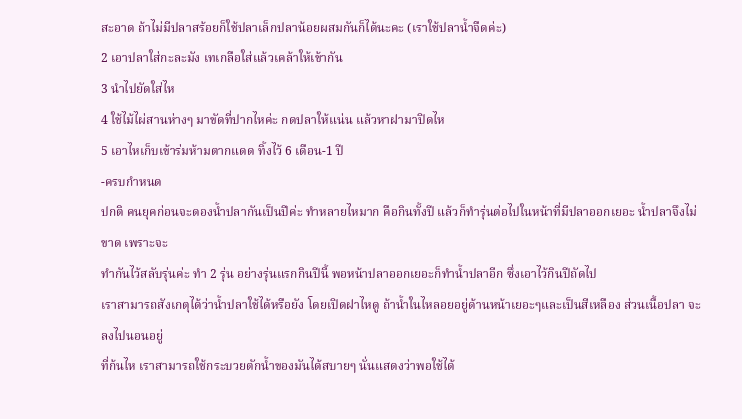สะอาด ถ้าไม่มีปลาสร้อยก็ใช้ปลาเล็กปลาน้อยผสมกันก็ได้นะคะ (เราใช้ปลาน้ำจืดค่ะ)
2 เอาปลาใส่กะละมัง เทเกลือใส่แล้วเคล้าให้เข้ากัน
3 นำไปยัดใส่ไห
4 ใช้ไม้ไผ่สานห่างๆ มาขัดที่ปากไหค่ะ กดปลาให้แน่น แล้วหาฝามาปิดไห
5 เอาไหเก็บเข้าร่มห้ามตากแดด ทิ้งไว้ 6 เดือน-1 ปี
-ครบกำหนด
ปกติ คนยุคก่อนจะดองน้ำปลากันเป็นปีค่ะ ทำหลายไหมาก คือกินทั้งปี แล้วก็ทำรุ่นต่อไปในหน้าที่มีปลาออกเยอะ น้ำปลาจึงไม่ขาด เพราะจะ
ทำกันไว้สลับรุ่นค่ะ ทำ 2 รุ่น อย่างรุ่นแรกกินปีนี้ พอหน้าปลาออกเยอะก็ทำน้ำปลาอีก ซึ่งเอาไว้กินปีถัดไป
เราสามารถสังเกตุได้ว่าน้ำปลาใช้ได้หรือยัง โดยเปิดฝาไหดู ถ้าน้ำในไหลอยอยู่ด้านหน้าเยอะๆและเป็นสีเหลือง ส่วนเนื้อปลา จะลงไปนอนอยู่
ที่ก้นไห เราสามารถใช้กระบวยตักน้ำของมันได้สบายๆ นั่นแสดงว่าพอใช้ได้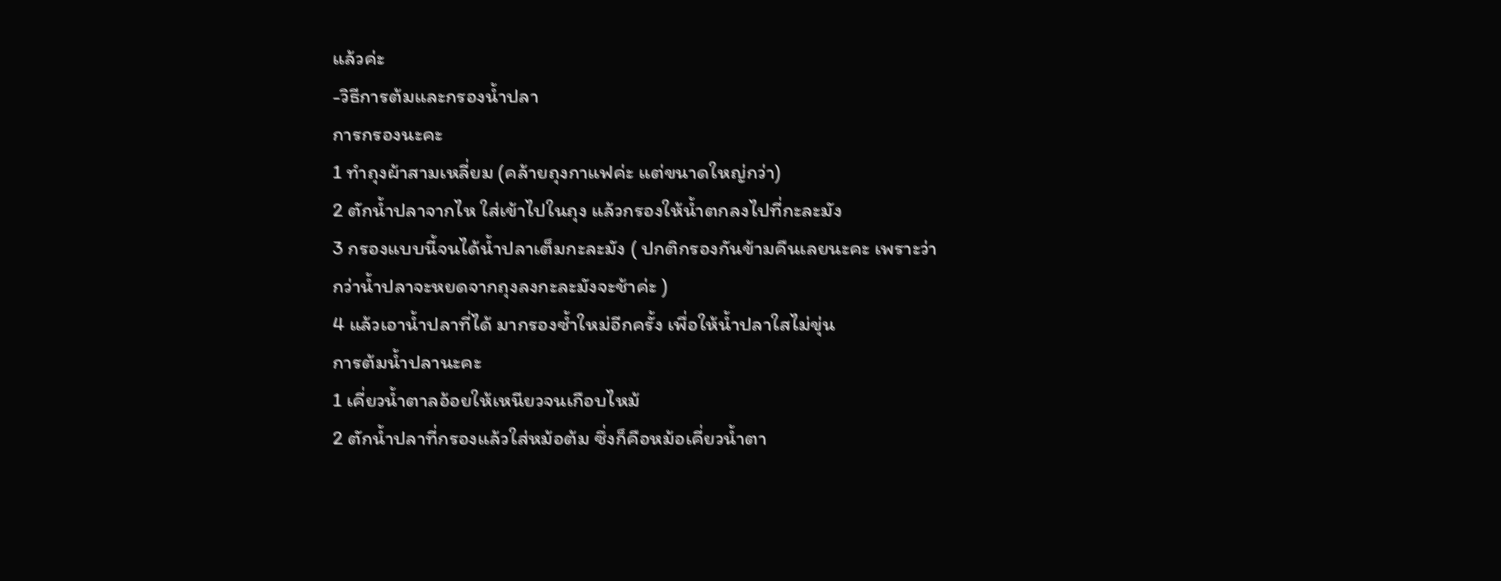แล้วค่ะ
-วิธีการต้มและกรองน้ำปลา
การกรองนะคะ
1 ทำถุงผ้าสามเหลี่ยม (คล้ายถุงกาแฟค่ะ แต่ขนาดใหญ่กว่า)
2 ตักน้ำปลาจากไห ใส่เข้าไปในถุง แล้วกรองให้น้ำตกลงไปที่กะละมัง
3 กรองแบบนี้จนได้น้ำปลาเต็มกะละมัง ( ปกติกรองกันข้ามคืนเลยนะคะ เพราะว่ากว่าน้ำปลาจะหยดจากถุงลงกะละมังจะช้าค่ะ )
4 แล้วเอาน้ำปลาที่ได้ มากรองซ้ำใหม่อีกครั้ง เพื่อให้น้ำปลาใสไม่ขุ่น
การต้มน้ำปลานะคะ
1 เคี่ยวน้ำตาลอ้อยให้เหนียวจนเกือบไหม้
2 ตักน้ำปลาที่กรองแล้วใส่หม้อต้ม ซึ่งก็คือหม้อเคี่ยวน้ำตา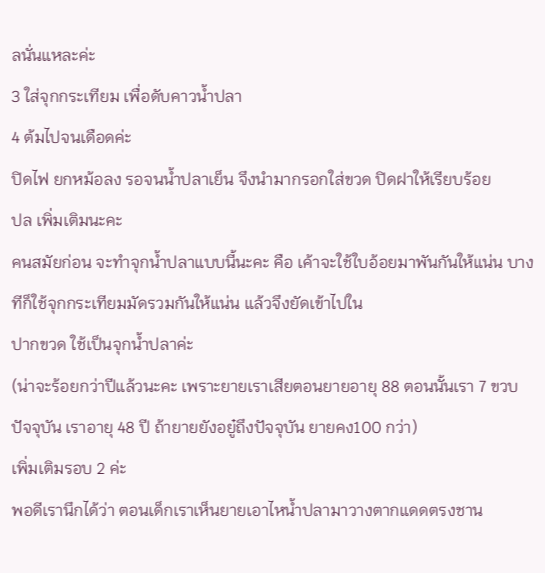ลนั่นแหละค่ะ
3 ใส่จุกกระเทียม เพื่อดับคาวน้ำปลา
4 ต้มไปจนเดือดค่ะ
ปิดไฟ ยกหม้อลง รอจนน้ำปลาเย็น จึงนำมากรอกใส่ขวด ปิดฝาให้เรียบร้อย
ปล เพิ่มเติมนะคะ
คนสมัยก่อน จะทำจุกน้ำปลาแบบนี้นะคะ คือ เค้าจะใช้ใบอ้อยมาพันกันให้แน่น บางทีก็ใช้จุกกระเทียมมัดรวมกันให้แน่น แล้วจึงยัดเข้าไปใน
ปากขวด ใช้เป็นจุกน้ำปลาค่ะ
(น่าจะร้อยกว่าปีแล้วนะคะ เพราะยายเราเสียตอนยายอายุ 88 ตอนนั้นเรา 7 ขวบ ปัจจุบัน เราอายุ 48 ปี ถ้ายายยังอยู๋ถึงปัจจุบัน ยายคง100 กว่า)
เพิ่มเติมรอบ 2 ค่ะ
พอดีเรานึกได้ว่า ตอนเด็กเราเห็นยายเอาไหน้ำปลามาวางตากแดดตรงชาน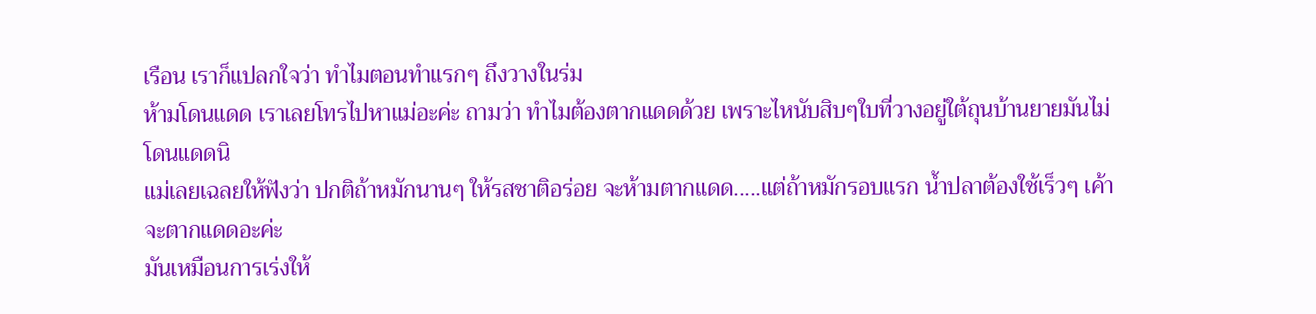เรือน เราก็แปลกใจว่า ทำไมตอนทำแรกๆ ถึงวางในร่ม
ห้ามโดนแดด เราเลยโทรไปหาแม่อะค่ะ ถามว่า ทำไมต้องตากแดดด้วย เพราะไหนับสิบๆใบที่วางอยู่ใต้ถุนบ้านยายมันไม่โดนแดดนิ
แม่เลยเฉลยให้ฟังว่า ปกติถ้าหมักนานๆ ให้รสชาติอร่อย จะห้ามตากแดด.....แต่ถ้าหมักรอบแรก น้ำปลาต้องใช้เร็วๆ เค้าจะตากแดดอะค่ะ
มันเหมือนการเร่งให้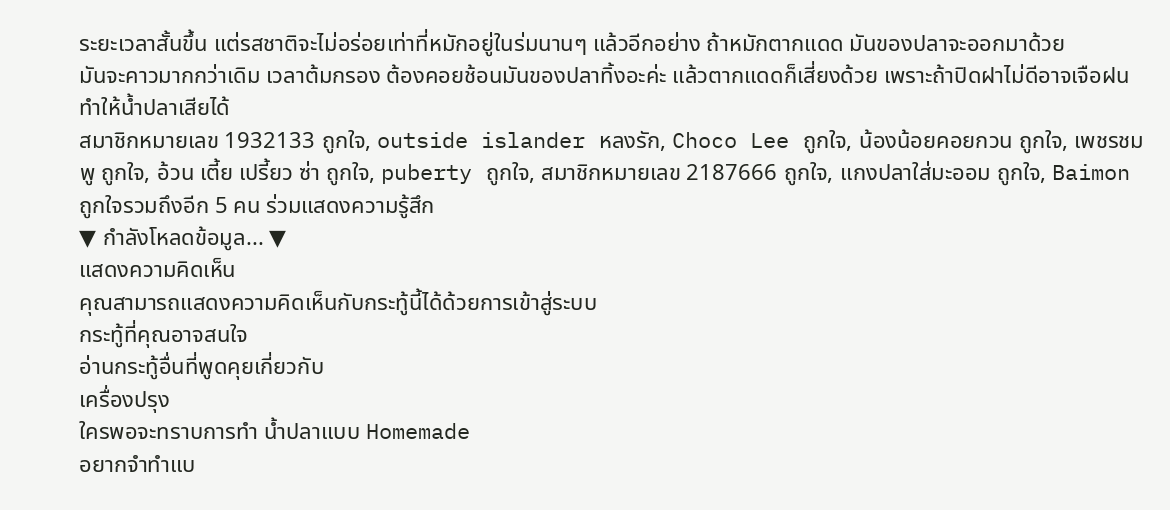ระยะเวลาสั้นขึ้น แต่รสชาติจะไม่อร่อยเท่าที่หมักอยู่ในร่มนานๆ แล้วอีกอย่าง ถ้าหมักตากแดด มันของปลาจะออกมาด้วย
มันจะคาวมากกว่าเดิม เวลาต้มกรอง ต้องคอยช้อนมันของปลาทิ้งอะค่ะ แล้วตากแดดก็เสี่ยงด้วย เพราะถ้าปิดฝาไม่ดีอาจเจือฝน
ทำให้น้ำปลาเสียได้
สมาชิกหมายเลข 1932133 ถูกใจ, outside islander หลงรัก, Choco Lee ถูกใจ, น้องน้อยคอยกวน ถูกใจ, เพชรชมพู ถูกใจ, อ้วน เตี้ย เปรี้ยว ซ่า ถูกใจ, puberty ถูกใจ, สมาชิกหมายเลข 2187666 ถูกใจ, แกงปลาใส่มะออม ถูกใจ, Baimon ถูกใจรวมถึงอีก 5 คน ร่วมแสดงความรู้สึก
▼ กำลังโหลดข้อมูล... ▼
แสดงความคิดเห็น
คุณสามารถแสดงความคิดเห็นกับกระทู้นี้ได้ด้วยการเข้าสู่ระบบ
กระทู้ที่คุณอาจสนใจ
อ่านกระทู้อื่นที่พูดคุยเกี่ยวกับ
เครื่องปรุง
ใครพอจะทราบการทำ น้ำปลาแบบ Homemade
อยากจำทำแบ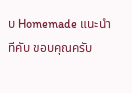บ Homemade แนะนำทีคับ ขอบคุณครับ